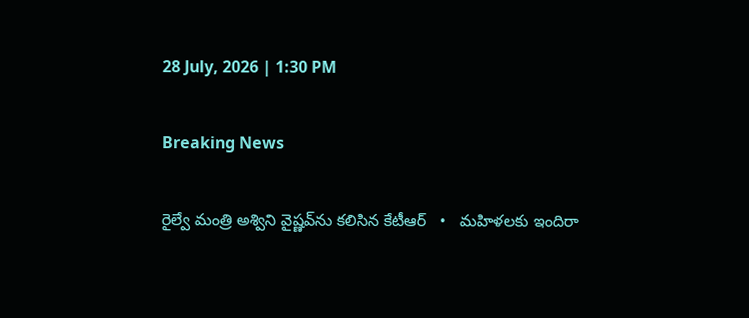28 July, 2026 | 1:30 PM

Breaking News

రైల్వే మంత్రి అశ్విని వైష్ణవ్‌ను కలిసిన కేటీఆర్   •   మహిళలకు ఇందిరా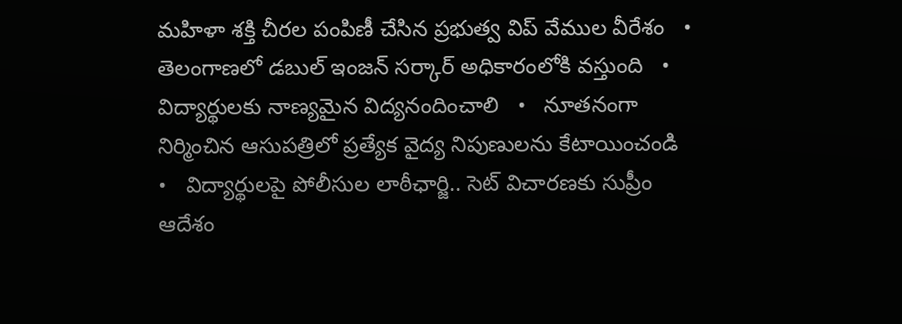మహిళా శక్తి చీరల పంపిణీ చేసిన ప్రభుత్వ విప్ వేముల వీరేశం   •   తెలంగాణలో డబుల్ ఇంజన్ సర్కార్ అధికారంలోకి వస్తుంది   •   విద్యార్థులకు నాణ్యమైన విద్యనందించాలి   •   నూతనంగా నిర్మించిన ఆసుపత్రిలో ప్రత్యేక వైద్య నిపుణులను కేటాయించండి   •   విద్యార్థులపై పోలీసుల లాఠీఛార్జి.. సెట్ విచారణకు సుప్రీం ఆదేశం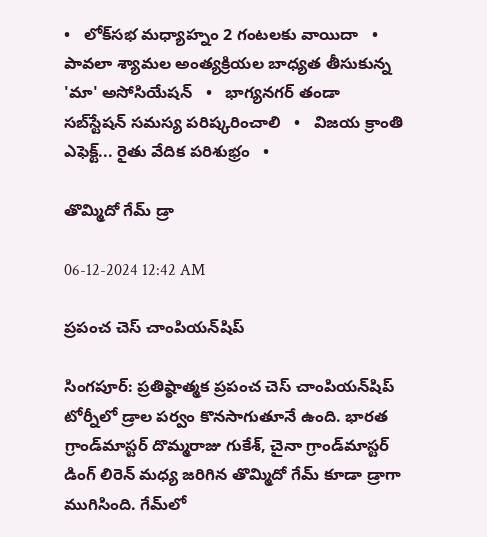•   లోక్‌సభ మధ్యాహ్నం 2 గంటలకు వాయిదా   •   పావలా శ్యామల అంత్యక్రియల బాధ్యత తీసుకున్న 'మా' అసోసియేషన్   •   భాగ్యనగర్ తండా సబ్‌స్టేషన్ సమస్య పరిష్కరించాలి   •   విజయ క్రాంతి ఎఫెక్ట్... రైతు వేదిక పరిశుభ్రం   •

తొమ్మిదో గేమ్ డ్రా

06-12-2024 12:42 AM

ప్రపంచ చెస్ చాంపియన్‌షిప్

సింగపూర్: ప్రతిష్ఠాత్మక ప్రపంచ చెస్ చాంపియన్‌షిప్ టోర్నీలో డ్రాల పర్వం కొనసాగుతూనే ఉంది. భారత గ్రాండ్‌మాస్టర్ దొమ్మరాజు గుకేశ్, చైనా గ్రాండ్‌మాస్టర్ డింగ్ లిరెన్ మధ్య జరిగిన తొమ్మిదో గేమ్ కూడా డ్రాగా ముగిసింది. గేమ్‌లో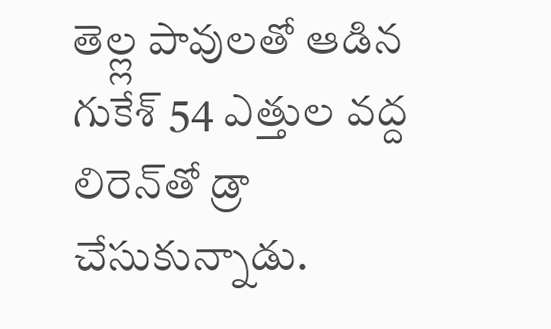తెల్ల్ల పావులతో ఆడిన గుకేశ్ 54 ఎత్తుల వద్ద లిరెన్‌తో డ్రా చేసుకున్నాడు.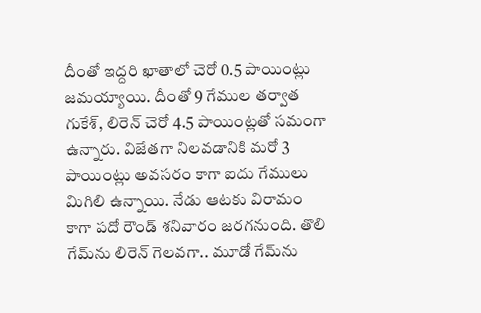దీంతో ఇద్దరి ఖాతాలో చెరో 0.5 పాయింట్లు జమయ్యాయి. దీంతో 9 గేముల తర్వాత గుకేశ్, లిరెన్ చెరో 4.5 పాయింట్లతో సమంగా ఉన్నారు. విజేతగా నిలవడానికి మరో 3 పాయింట్లు అవసరం కాగా ఐదు గేములు మిగిలి ఉన్నాయి. నేడు ఆటకు విరామం కాగా పదో రౌండ్ శనివారం జరగనుంది. తొలి గేమ్‌ను లిరెన్ గెలవగా.. మూడో గేమ్‌ను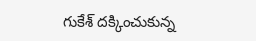గుకేశ్ దక్కించుకున్న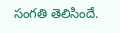సంగతి తెలిసిందే.